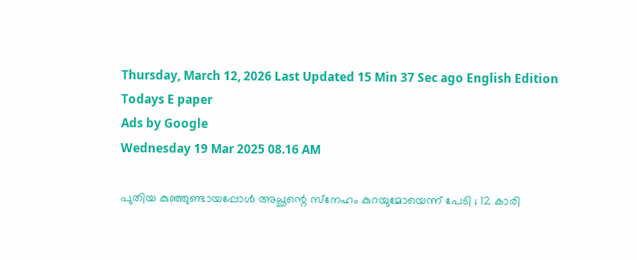Thursday, March 12, 2026 Last Updated 15 Min 37 Sec ago English Edition
Todays E paper
Ads by Google
Wednesday 19 Mar 2025 08.16 AM

പുതിയ കുഞ്ഞുണ്ടായപ്പോള്‍ അച്ഛന്റെ സ്‌നേഹം കുറയുമോയെന്ന് പേടി ; 12 കാരി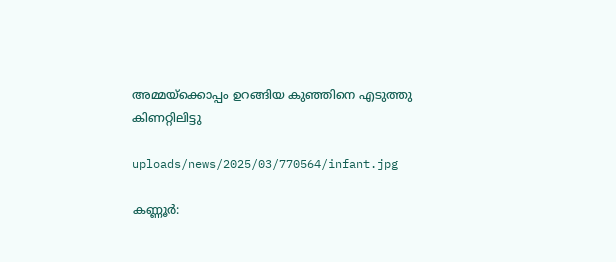അമ്മയ്‌ക്കൊപ്പം ഉറങ്ങിയ കുഞ്ഞിനെ എടുത്തു കിണറ്റിലിട്ടു

uploads/news/2025/03/770564/infant.jpg

കണ്ണൂര്‍: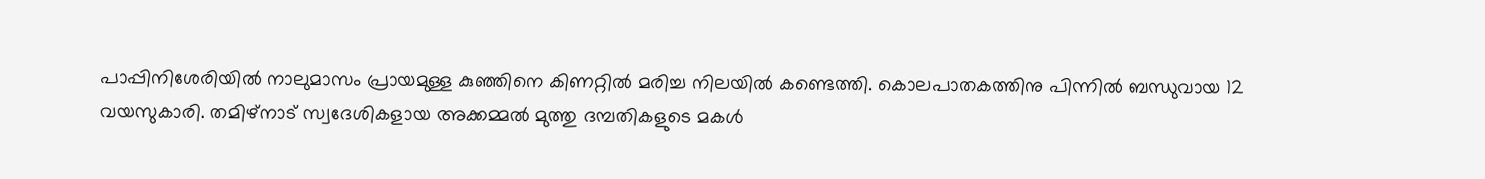പാപ്പിനിശേരിയില്‍ നാലുമാസം പ്രായമുള്ള കുഞ്ഞിനെ കിണറ്റില്‍ മരിച്ച നിലയില്‍ കണ്ടെത്തി. കൊലപാതകത്തിനു പിന്നില്‍ ബന്ധുവായ 12 വയസുകാരി. തമിഴ്‌നാട് സ്വദേശികളായ അക്കമ്മല്‍ മുത്തു ദമ്പതികളുടെ മകള്‍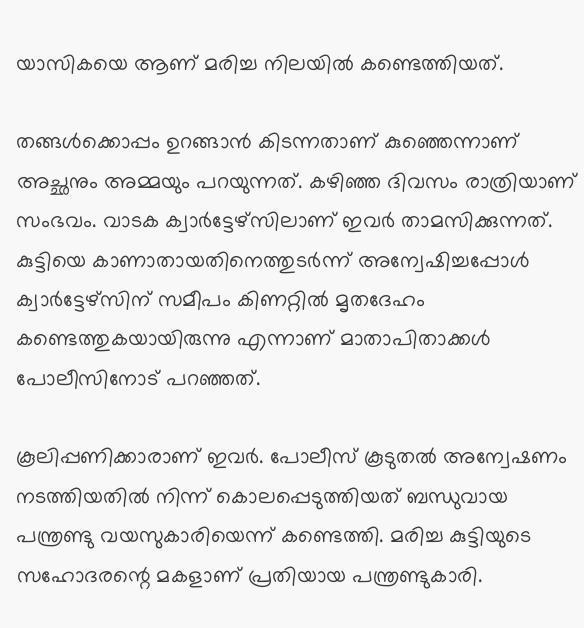യാസികയെ ആണ് മരിച്ച നിലയില്‍ കണ്ടെത്തിയത്.

തങ്ങള്‍ക്കൊപ്പം ഉറങ്ങാന്‍ കിടന്നതാണ് കുഞ്ഞെന്നാണ് അച്ഛനും അമ്മയും പറയുന്നത്. കഴിഞ്ഞ ദിവസം രാത്രിയാണ് സംഭവം. വാടക ക്വാര്‍ട്ടേഴ്‌സിലാണ് ഇവര്‍ താമസിക്കുന്നത്. കുട്ടിയെ കാണാതായതിനെത്തുടര്‍ന്ന് അന്വേഷിച്ചപ്പോള്‍ ക്വാര്‍ട്ടേഴ്‌സിന് സമീപം കിണറ്റില്‍ മൃതദേഹം കണ്ടെത്തുകയായിരുന്നു എന്നാണ് മാതാപിതാക്കള്‍ പോലീസിനോട് പറഞ്ഞത്.

കൂലിപ്പണിക്കാരാണ് ഇവര്‍. പോലീസ് കൂടുതല്‍ അന്വേഷണം നടത്തിയതില്‍ നിന്ന് കൊലപ്പെടുത്തിയത് ബന്ധുവായ പന്ത്രണ്ടു വയസുകാരിയെന്ന് കണ്ടെത്തി. മരിച്ച കുട്ടിയുടെ സഹോദരന്റെ മകളാണ് പ്രതിയായ പന്ത്രണ്ടുകാരി.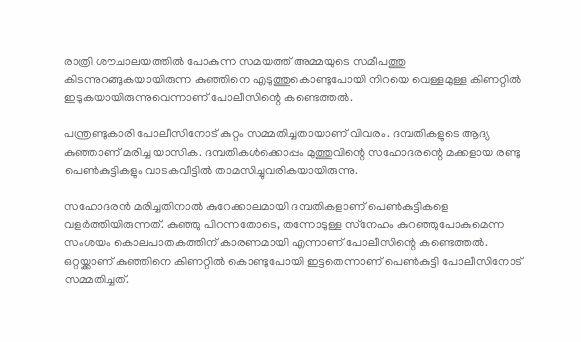രാത്രി ശൗചാലയത്തില്‍ പോകുന്ന സമയത്ത് അമ്മയുടെ സമീപത്തു കിടന്നുറങ്ങുകയായിരുന്ന കുഞ്ഞിനെ എടുത്തുകൊണ്ടുപോയി നിറയെ വെള്ളമുള്ള കിണറ്റില്‍ ഇടുകയായിരുന്നുവെന്നാണ് പോലീസിന്റെ കണ്ടെത്തല്‍.

പന്ത്രണ്ടുകാരി പോലീസിനോട് കുറ്റം സമ്മതിച്ചതായാണ് വിവരം. ദമ്പതികളുടെ ആദ്യ കുഞ്ഞാണ് മരിച്ച യാസിക. ദമ്പതികള്‍ക്കൊപ്പം മുത്തുവിന്റെ സഹോദരന്റെ മക്കളായ രണ്ടു പെണ്‍കുട്ടികളും വാടകവീട്ടില്‍ താമസിച്ചുവരികയായിരുന്നു.

സഹോദരന്‍ മരിച്ചതിനാല്‍ കുറേക്കാലമായി ദമ്പതികളാണ് പെണ്‍കുട്ടികളെ വളര്‍ത്തിയിരുന്നത്. കുഞ്ഞു പിറന്നതോടെ, തന്നോടുള്ള സ്‌നേഹം കുറഞ്ഞുപോകുമെന്ന സംശയം കൊലപാതകത്തിന് കാരണമായി എന്നാണ് പോലീസിന്റെ കണ്ടെത്തല്‍. ഒറ്റയ്ക്കാണ് കുഞ്ഞിനെ കിണറ്റില്‍ കൊണ്ടുപോയി ഇട്ടതെന്നാണ് പെണ്‍കുട്ടി പോലീസിനോട് സമ്മതിച്ചത്.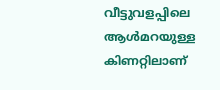വീട്ടുവളപ്പിലെ ആള്‍മറയുള്ള കിണറ്റിലാണ്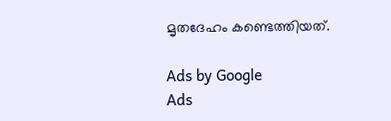മൃതദേഹം കണ്ടെത്തിയത്.

Ads by Google
Ads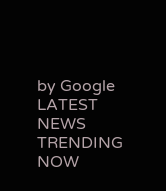by Google
LATEST NEWS
TRENDING NOW